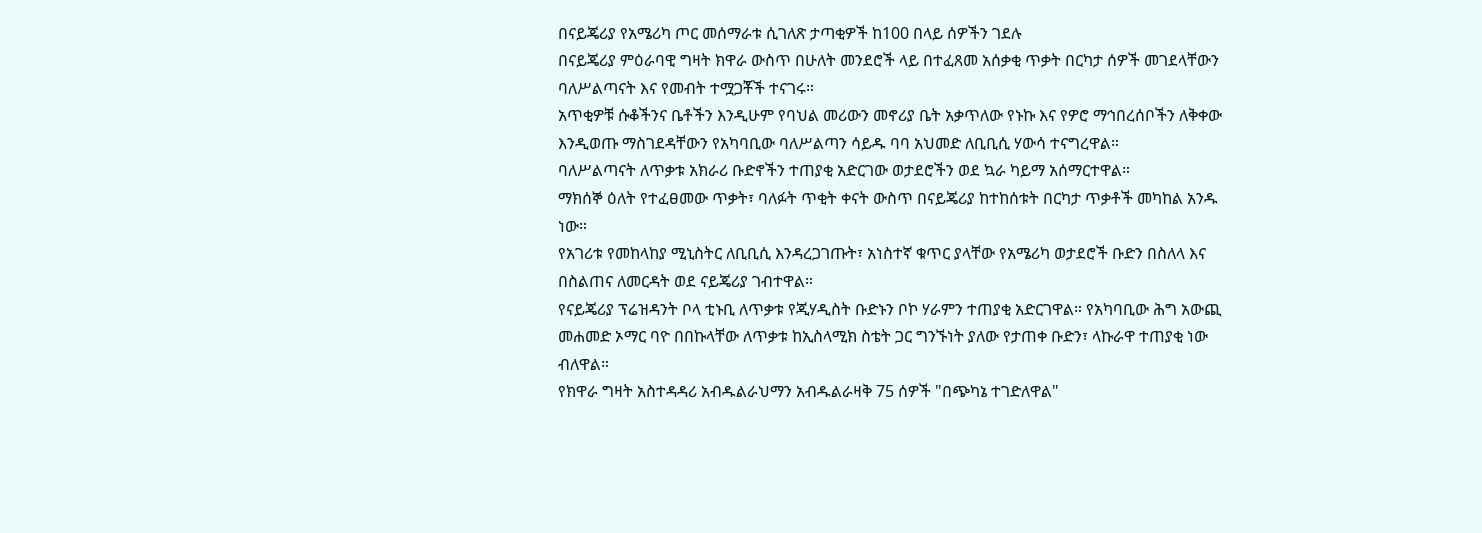በናይጄሪያ የአሜሪካ ጦር መሰማራቱ ሲገለጽ ታጣቂዎች ከ100 በላይ ሰዎችን ገደሉ
በናይጄሪያ ምዕራባዊ ግዛት ክዋራ ውስጥ በሁለት መንደሮች ላይ በተፈጸመ አሰቃቂ ጥቃት በርካታ ሰዎች መገደላቸውን ባለሥልጣናት እና የመብት ተሟጋቾች ተናገሩ።
አጥቂዎቹ ሱቆችንና ቤቶችን እንዲሁም የባህል መሪውን መኖሪያ ቤት አቃጥለው የኑኩ እና የዎሮ ማኅበረሰቦችን ለቅቀው እንዲወጡ ማስገደዳቸውን የአካባቢው ባለሥልጣን ሳይዱ ባባ አህመድ ለቢቢሲ ሃውሳ ተናግረዋል።
ባለሥልጣናት ለጥቃቱ አክራሪ ቡድኖችን ተጠያቂ አድርገው ወታደሮችን ወደ ኳራ ካይማ አሰማርተዋል።
ማክሰኞ ዕለት የተፈፀመው ጥቃት፣ ባለፉት ጥቂት ቀናት ውስጥ በናይጄሪያ ከተከሰቱት በርካታ ጥቃቶች መካከል አንዱ ነው።
የአገሪቱ የመከላከያ ሚኒስትር ለቢቢሲ እንዳረጋገጡት፣ አነስተኛ ቁጥር ያላቸው የአሜሪካ ወታደሮች ቡድን በስለላ እና በስልጠና ለመርዳት ወደ ናይጄሪያ ገብተዋል።
የናይጄሪያ ፕሬዝዳንት ቦላ ቲኑቢ ለጥቃቱ የጂሃዲስት ቡድኑን ቦኮ ሃራምን ተጠያቂ አድርገዋል። የአካባቢው ሕግ አውጪ መሐመድ ኦማር ባዮ በበኩላቸው ለጥቃቱ ከኢስላሚክ ስቴት ጋር ግንኙነት ያለው የታጠቀ ቡድን፣ ላኩራዋ ተጠያቂ ነው ብለዋል።
የክዋራ ግዛት አስተዳዳሪ አብዱልራህማን አብዱልራዛቅ 75 ሰዎች "በጭካኔ ተገድለዋል"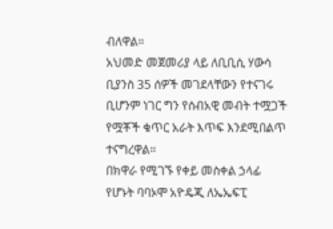ብለዋል።
አህመድ መጀመሪያ ላይ ለቢቢሲ ሃውሳ ቢያንስ 35 ሰዎች መገደላቸውን የተናገሩ ቢሆንም ነገር ግን የሰብአዊ መብት ተሟጋች የሟቾች ቁጥር አራት እጥፍ እንደሚበልጥ ተናግረዋል።
በክዋራ የሚገኙ የቀይ መስቀል ኃላፊ የሆኑት ባባኦሞ አዮዴጂ ለኤኤፍፒ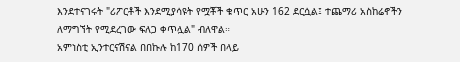እንደተናገሩት "ሪፖርቶች እንደሚያሳዩት የሟቾች ቁጥር አሁን 162 ደርሷል፤ ተጨማሪ አስከሬኖችን ለማግኘት የሚደረገው ፍለጋ ቀጥሏል" ብለዋል።
አምነስቲ ኢንተርናሽናል በበኩሉ ከ170 ሰዎች በላይ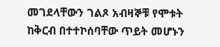መገደላቸውን ገልጾ አብዛኞቹ የሞቱት ከቅርብ በተተኮሰባቸው ጥይት መሆኑን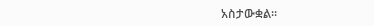አስታውቋል።